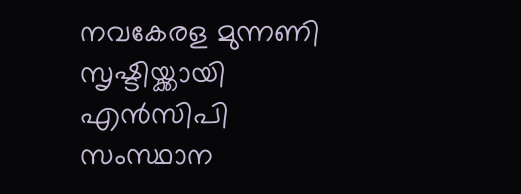നവകേരള മുന്നണി സൃഷ്ടിയ്ക്കായി എൻസിപി സംസ്ഥാന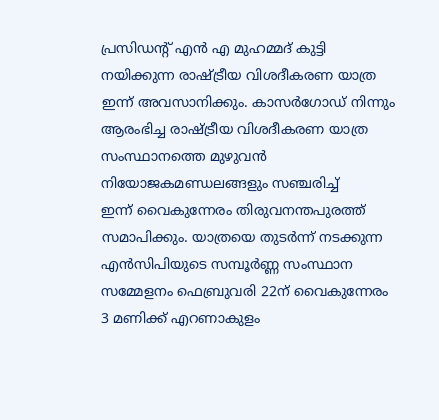പ്രസിഡന്റ് എൻ എ മുഹമ്മദ് കുട്ടി നയിക്കുന്ന രാഷ്ട്രീയ വിശദീകരണ യാത്ര ഇന്ന് അവസാനിക്കും. കാസർഗോഡ് നിന്നും ആരംഭിച്ച രാഷ്ട്രീയ വിശദീകരണ യാത്ര സംസ്ഥാനത്തെ മുഴുവൻ നിയോജകമണ്ഡലങ്ങളും സഞ്ചരിച്ച്
ഇന്ന് വൈകുന്നേരം തിരുവനന്തപുരത്ത് സമാപിക്കും. യാത്രയെ തുടർന്ന് നടക്കുന്ന എൻസിപിയുടെ സമ്പൂർണ്ണ സംസ്ഥാന സമ്മേളനം ഫെബ്രുവരി 22ന് വൈകുന്നേരം 3 മണിക്ക് എറണാകുളം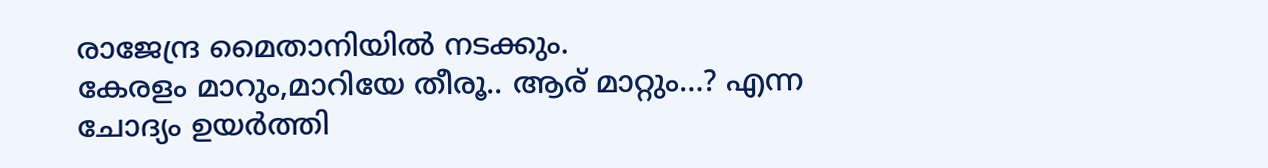രാജേന്ദ്ര മൈതാനിയിൽ നടക്കും.
കേരളം മാറും,മാറിയേ തീരൂ.. ആര് മാറ്റും…? എന്ന ചോദ്യം ഉയർത്തി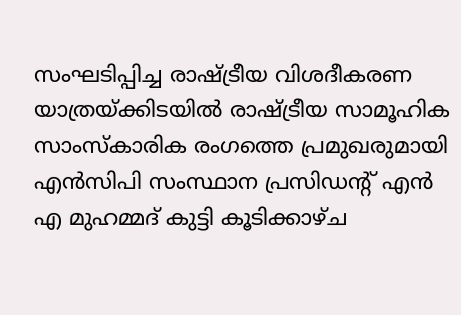സംഘടിപ്പിച്ച രാഷ്ട്രീയ വിശദീകരണ യാത്രയ്ക്കിടയിൽ രാഷ്ട്രീയ സാമൂഹിക സാംസ്കാരിക രംഗത്തെ പ്രമുഖരുമായി എൻസിപി സംസ്ഥാന പ്രസിഡന്റ് എൻ എ മുഹമ്മദ് കുട്ടി കൂടിക്കാഴ്ച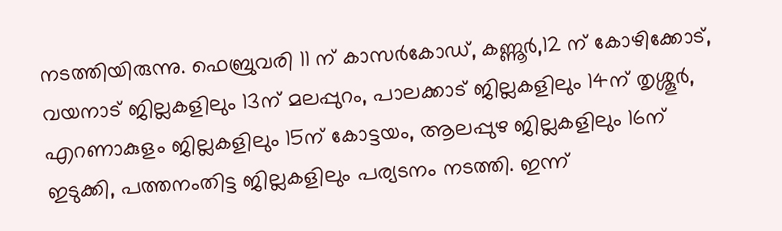നടത്തിയിരുന്നു. ഫെബ്രുവരി 11 ന് കാസർകോഡ്, കണ്ണൂർ,12 ന് കോഴിക്കോട്, വയനാട് ജില്ലകളിലും 13ന് മലപ്പുറം, പാലക്കാട് ജില്ലകളിലും 14ന് തൃശ്ശൂർ, എറണാകുളം ജില്ലകളിലും 15ന് കോട്ടയം, ആലപ്പുഴ ജില്ലകളിലും 16ന് ഇടുക്കി, പത്തനംതിട്ട ജില്ലകളിലും പര്യടനം നടത്തി. ഇന്ന്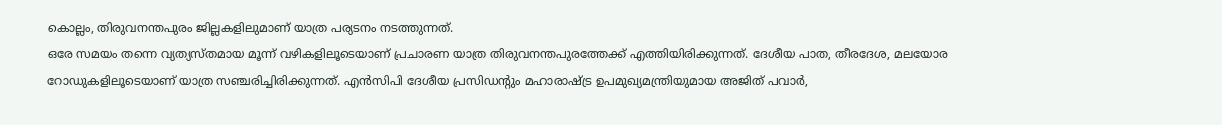കൊല്ലം, തിരുവനന്തപുരം ജില്ലകളിലുമാണ് യാത്ര പര്യടനം നടത്തുന്നത്.
ഒരേ സമയം തന്നെ വ്യത്യസ്തമായ മൂന്ന് വഴികളിലൂടെയാണ് പ്രചാരണ യാത്ര തിരുവനന്തപുരത്തേക്ക് എത്തിയിരിക്കുന്നത്. ദേശീയ പാത, തീരദേശ, മലയോര റോഡുകളിലൂടെയാണ് യാത്ര സഞ്ചരിച്ചിരിക്കുന്നത്. എൻസിപി ദേശീയ പ്രസിഡന്റും മഹാരാഷ്ട്ര ഉപമുഖ്യമന്ത്രിയുമായ അജിത് പവാർ,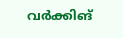വർക്കിങ്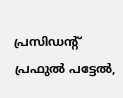പ്രസിഡന്റ് പ്രഫുൽ പട്ടേൽ,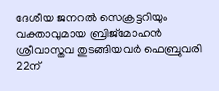ദേശീയ ജനറൽ സെക്രട്ടറിയും വക്താവുമായ ബ്രിജ്മോഹൻ ശ്രീവാസ്തവ തുടങ്ങിയവർ ഫെബ്രുവരി 22ന്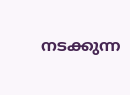നടക്കുന്ന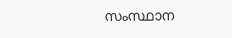സംസ്ഥാന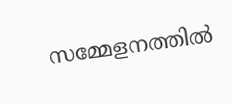സമ്മേളനത്തിൽ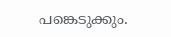പങ്കെടുക്കും.